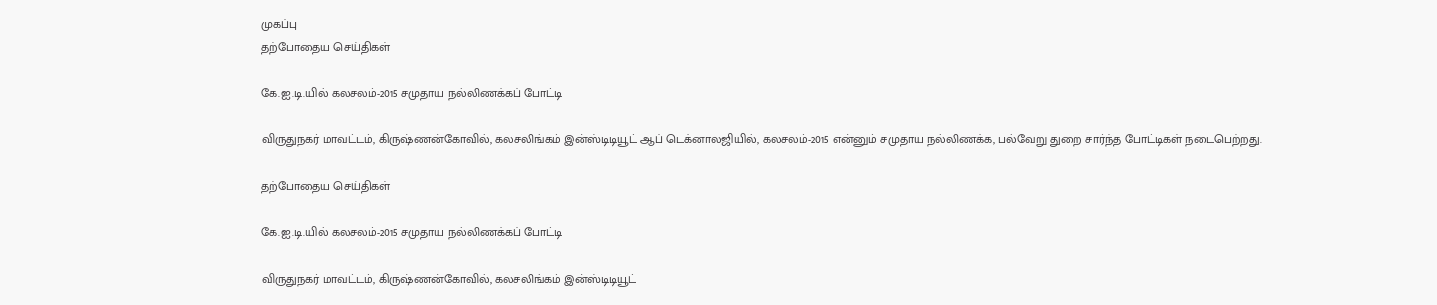முகப்பு
தற்போதைய செய்திகள்

கே.ஐ.டி.யில் கலசலம்-2015 சமுதாய நல்லிணக்கப் போட்டி

விருதுநகர் மாவட்டம், கிருஷ்ணன்கோவில், கலசலிங்கம் இன்ஸ்டிடியூட் ஆப் டெக்னாலஜியில், கலசலம்-2015 என்னும் சமுதாய நல்லிணக்க, பல்வேறு துறை சார்ந்த போட்டிகள் நடைபெற்றது.

தற்போதைய செய்திகள்

கே.ஐ.டி.யில் கலசலம்-2015 சமுதாய நல்லிணக்கப் போட்டி

விருதுநகர் மாவட்டம், கிருஷ்ணன்கோவில், கலசலிங்கம் இன்ஸ்டிடியூட்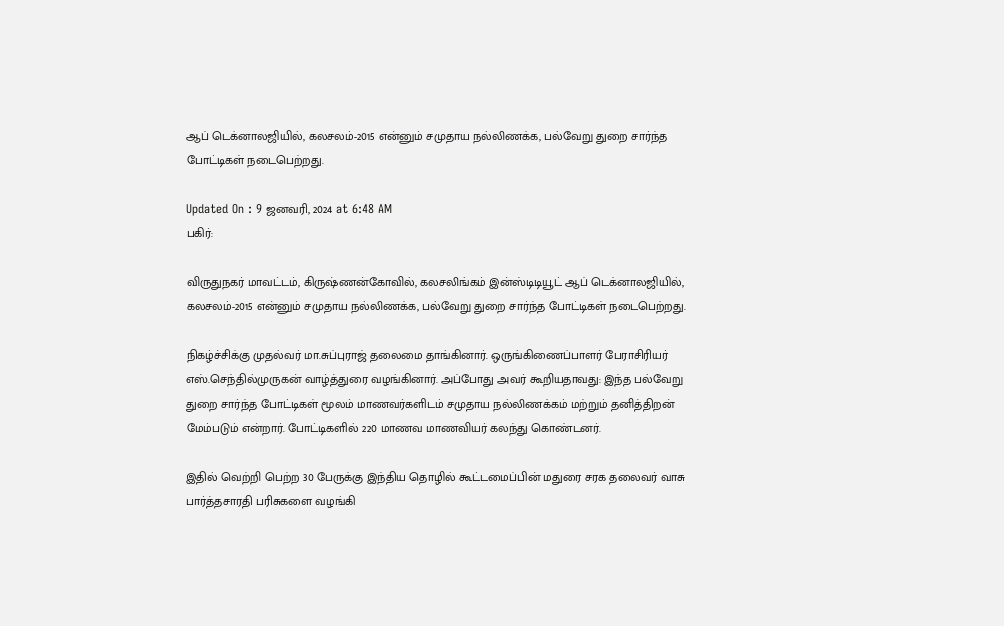ஆப் டெக்னாலஜியில், கலசலம்-2015 என்னும் சமுதாய நல்லிணக்க, பல்வேறு துறை சார்ந்த போட்டிகள் நடைபெற்றது.

Updated On : 9 ஜனவரி, 2024 at 6:48 AM
பகிர்:

விருதுநகர் மாவட்டம், கிருஷ்ணன்கோவில், கலசலிங்கம் இன்ஸ்டிடியூட் ஆப் டெக்னாலஜியில், கலசலம்-2015 என்னும் சமுதாய நல்லிணக்க, பல்வேறு துறை சார்ந்த போட்டிகள் நடைபெற்றது.

நிகழ்ச்சிக்கு முதல்வர் மா.சுப்புராஜ் தலைமை தாங்கினார். ஒருங்கிணைப்பாளர் பேராசிரியர் எஸ்.செந்தில்முருகன் வாழ்த்துரை வழங்கினார். அப்போது அவர் கூறியதாவது: இந்த பல்வேறு துறை சார்ந்த போட்டிகள் மூலம் மாணவர்களிடம் சமுதாய நல்லிணக்கம் மற்றும் தனித்திறன் மேம்படும் என்றார். போட்டிகளில் 220 மாணவ மாணவியர் கலந்து கொண்டனர்.

இதில் வெற்றி பெற்ற 30 பேருக்கு இந்திய தொழில் கூட்டமைப்பின் மதுரை சரக தலைவர் வாசு பார்த்தசாரதி பரிசுகளை வழங்கி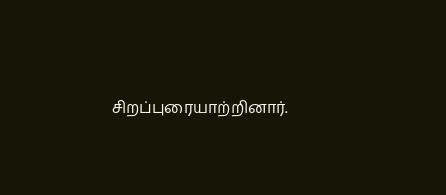சிறப்புரையாற்றினார்.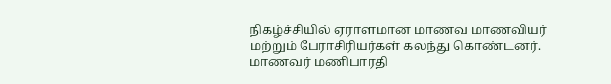நிகழ்ச்சியில் ஏராளமான மாணவ மாணவியர் மற்றும் பேராசிரியர்கள் கலந்து கொண்டனர். மாணவர் மணிபாரதி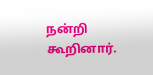நன்றி கூறினார்.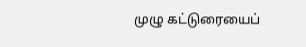முழு கட்டுரையைப்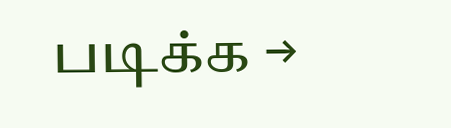படிக்க →